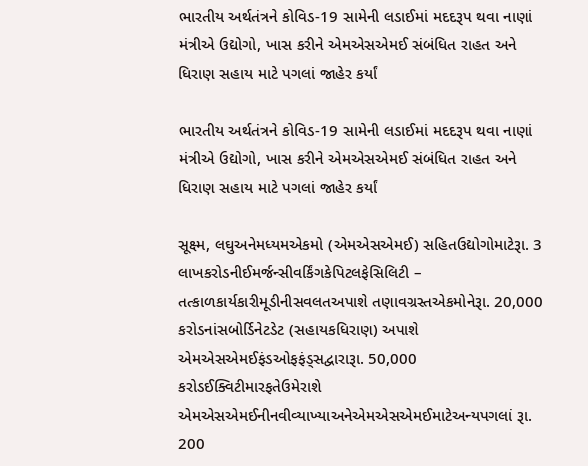ભારતીય અર્થતંત્રને કોવિડ-19 સામેની લડાઈમાં મદદરૂપ થવા નાણાં મંત્રીએ ઉદ્યોગો, ખાસ કરીને એમએસએમઈ સંબંધિત રાહત અને ધિરાણ સહાય માટે પગલાં જાહેર કર્યાં

ભારતીય અર્થતંત્રને કોવિડ-19 સામેની લડાઈમાં મદદરૂપ થવા નાણાં મંત્રીએ ઉદ્યોગો, ખાસ કરીને એમએસએમઈ સંબંધિત રાહત અને ધિરાણ સહાય માટે પગલાં જાહેર કર્યાં

સૂક્ષ્મ, લઘુઅનેમધ્યમએકમો (એમએસએમઈ) સહિતઉદ્યોગોમાટેરૂા. 3 લાખકરોડનીઈમર્જન્સીવર્કિંગકેપિટલફેસિલિટી – તત્કાળકાર્યકારીમૂડીનીસવલતઅપાશે તણાવગ્રસ્તએકમોનેરૂા. 20,000 કરોડનાંસબોર્ડિનેટડેટ (સહાયકધિરાણ) અપાશે એમએસએમઈફંડઓફફંડ્સદ્વારારૂા. 50,000 કરોડઈક્વિટીમારફતેઉમેરાશે એમએસએમઈનીનવીવ્યાખ્યાઅનેએમએસએમઈમાટેઅન્યપગલાં રૂા. 200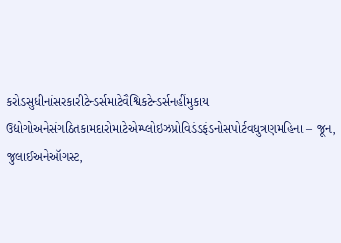કરોડસુધીનાંસરકારીટેન્ડર્સમાટેવૈશ્વિકટેન્ડર્સનહીંમુકાય ઉદ્યોગોઅનેસંગઠિતકામદારોમાટેએમ્પ્લોઇઝપ્રોવિડંડફંડનોસપોર્ટવધુત્રણમહિના – જૂન, જુલાઈઅનેઑગસ્ટ,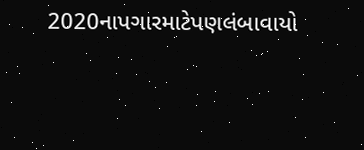2020નાપગારમાટેપણલંબાવાયો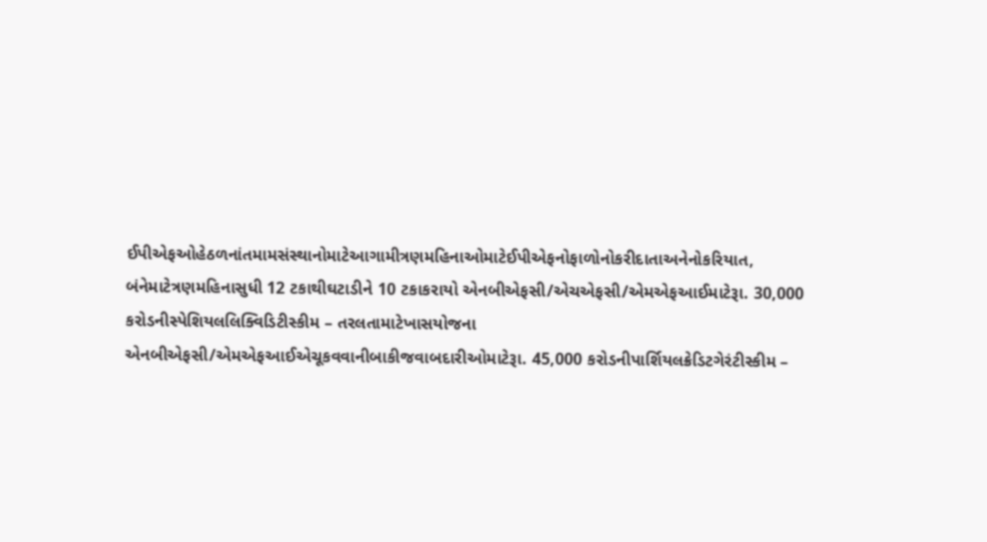ઈપીએફઓહેઠળનાંતમામસંસ્થાનોમાટેઆગામીત્રણમહિનાઓમાટેઈપીએફનોફાળોનોકરીદાતાઅનેનોકરિયાત, બંનેમાટેત્રણમહિનાસુધી 12 ટકાથીઘટાડીને 10 ટકાકરાયો એનબીએફસી/એચએફસી/એમએફઆઈમાટેરૂા. 30,000 કરોડનીસ્પેશિયલલિક્વિડિટીસ્કીમ – તરલતામાટેખાસયોજના એનબીએફસી/એમએફઆઈએચૂકવવાનીબાકીજવાબદારીઓમાટેરૂા. 45,000 કરોડનીપાર્શિયલક્રેડિટગેરંટીસ્કીમ –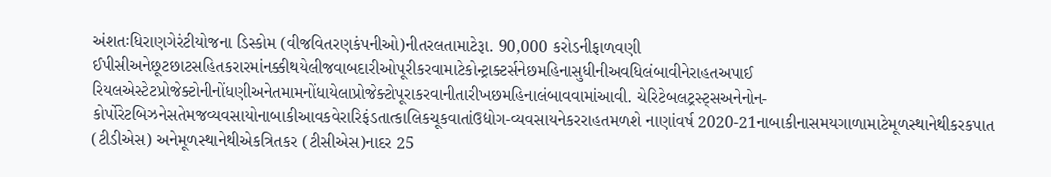અંશતઃધિરાણગેરંટીયોજના ડિસ્કોમ (વીજવિતરણકંપનીઓ)નીતરલતામાટેરૂા. 90,000 કરોડનીફાળવણી ઈપીસીઅનેછૂટછાટસહિતકરારમાંનક્કીથયેલીજવાબદારીઓપૂરીકરવામાટેકોન્ટ્રાક્ટર્સનેછમહિનાસુધીનીઅવધિલંબાવીનેરાહતઅપાઈ રિયલએસ્ટેટપ્રોજેક્ટોનીનોંધણીઅનેતમામનોંધાયેલાપ્રોજેક્ટોપૂરાકરવાનીતારીખછમહિનાલંબાવવામાંઆવી. ચેરિટેબલટ્રસ્ટ્સઅનેનોન-કોર્પોરેટબિઝનેસતેમજવ્યવસાયોનાબાકીઆવકવેરારિફંડતાત્કાલિકચૂકવાતાંઉદ્યોગ-વ્યવસાયનેકરરાહતમળશે નાણાંવર્ષ 2020-21નાબાકીનાસમયગાળામાટેમૂળસ્થાનેથીકરકપાત (ટીડીએસ) અનેમૂળસ્થાનેથીએકત્રિતકર (ટીસીએસ)નાદર 25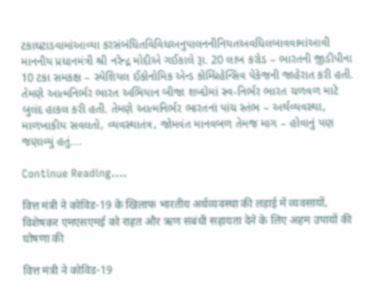ટકાઘટાડવામાંઆવ્યા કરસંબંધિતવિવિધઅનુપાલનનીનિયતઅવધિલબાવવામાંઆવી માનનીય પ્રધાનમંત્રી શ્રી નરેન્દ્ર મોદીએ ગઈકાલે રૂા. 20 લાખ કરોડ – ભારતની જીડીપીના 10 ટકા સમકક્ષ – સ્પેશિયલ ઈકોનોમિક એન્ડ કોમ્પ્રિહેન્સિવ પેકેજની જાહેરાત કરી હતી. તેમણે આત્મનિર્ભર ભારત અભિયાન બીજા શબ્દોમાં સ્વ-નિર્ભર ભારત ચળવળ માટે બુલંદ હાકલ કરી હતી. તેમણે આત્મનિર્ભર ભારતનાં પાંચ સ્તંભ – અર્થવ્યવસ્થા, માળખાકીય સવલતો, વ્યવસ્થાતંત્ર, જોમવંત માનવબળ તેમજ માગ – હોવાનું પણ જણાવ્યું હતું.…

Continue Reading....

वित्त मंत्री ने कोविड-19 के खिलाफ भारतीय अर्थव्यवस्था की लड़ाई में व्यवसायों, विशेषकर एमएसएमई को राहत और ऋण संबंधी सहायता देने के लिए अहम उपायों की घोषणा की

वित्त मंत्री ने कोविड-19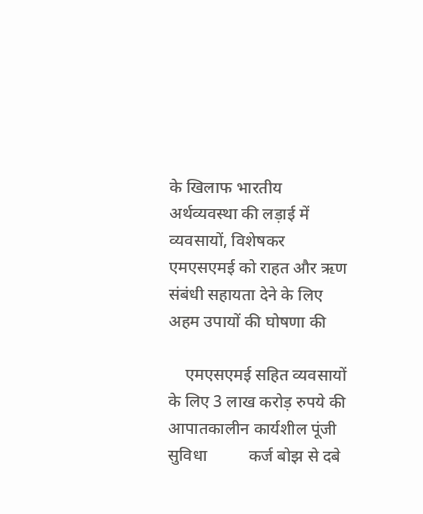के खिलाफ भारतीय अर्थव्यवस्था की लड़ाई में व्यवसायों, विशेषकर एमएसएमई को राहत और ऋण संबंधी सहायता देने के लिए अहम उपायों की घोषणा की

    एमएसएमई सहित व्यवसायों के लिए 3 लाख करोड़ रुपये की आपातकालीन कार्यशील पूंजी सुविधा          कर्ज बोझ से दबे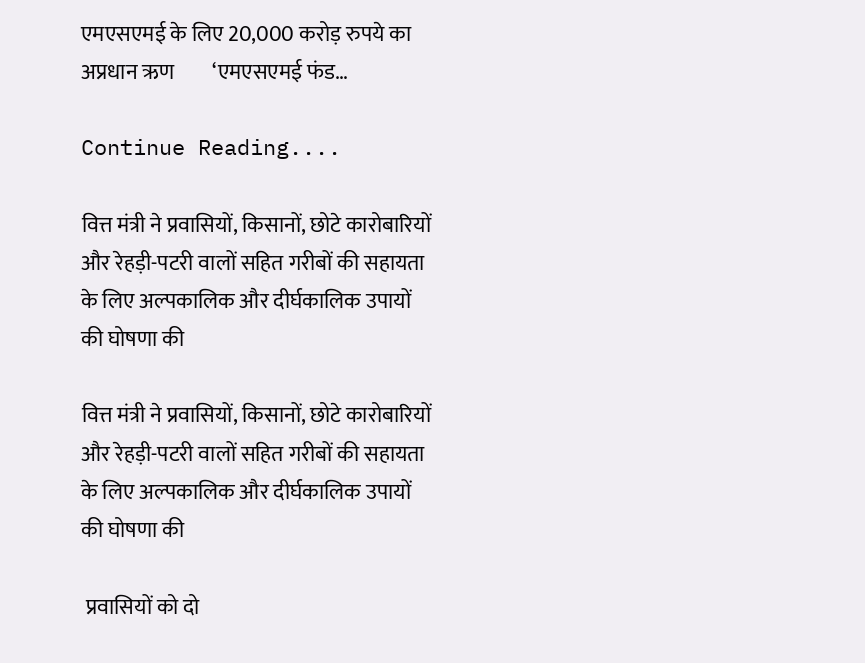एमएसएमई के लिए 20,000 करोड़ रुपये का अप्रधान ऋण         ‘एमएसएमई फंड…

Continue Reading....

वित्त मंत्री ने प्रवासियों, किसानों, छोटे कारोबारियों और रेहड़ी-पटरी वालों सहित गरीबों की सहायता के लिए अल्‍पकालि‍क और दीर्घकालिक उपायों की घोषणा की

वित्त मंत्री ने प्रवासियों, किसानों, छोटे कारोबारियों और रेहड़ी-पटरी वालों सहित गरीबों की सहायता के लिए अल्‍पकालि‍क और दीर्घकालिक उपायों की घोषणा की

 प्रवासियों को दो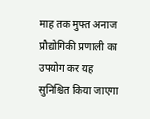माह तक मुफ्त अनाज प्रौद्योगिकी प्रणाली का उपयोग कर यह सुनिश्चित किया जाएगा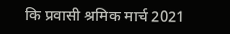कि प्रवासी श्रमिक मार्च 2021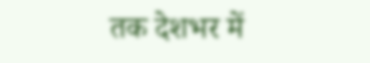तक देशभर में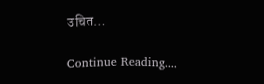उचित…

Continue Reading....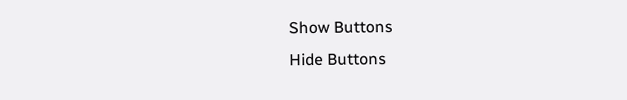Show Buttons
Hide Buttons